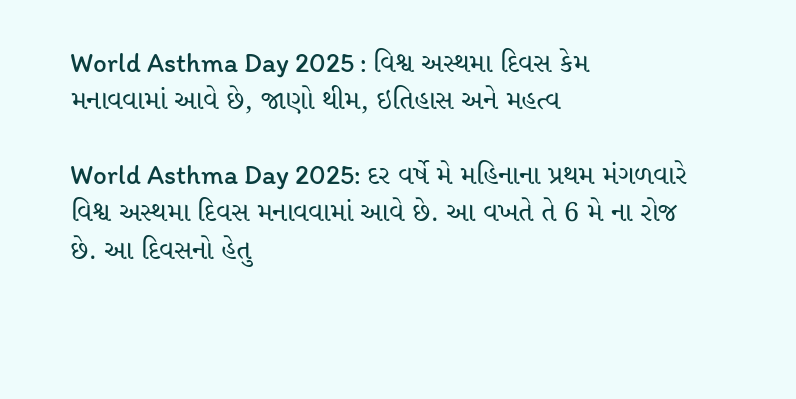World Asthma Day 2025 : વિશ્વ અસ્થમા દિવસ કેમ મનાવવામાં આવે છે, જાણો થીમ, ઇતિહાસ અને મહત્વ

World Asthma Day 2025: દર વર્ષે મે મહિનાના પ્રથમ મંગળવારે વિશ્વ અસ્થમા દિવસ મનાવવામાં આવે છે. આ વખતે તે 6 મે ના રોજ છે. આ દિવસનો હેતુ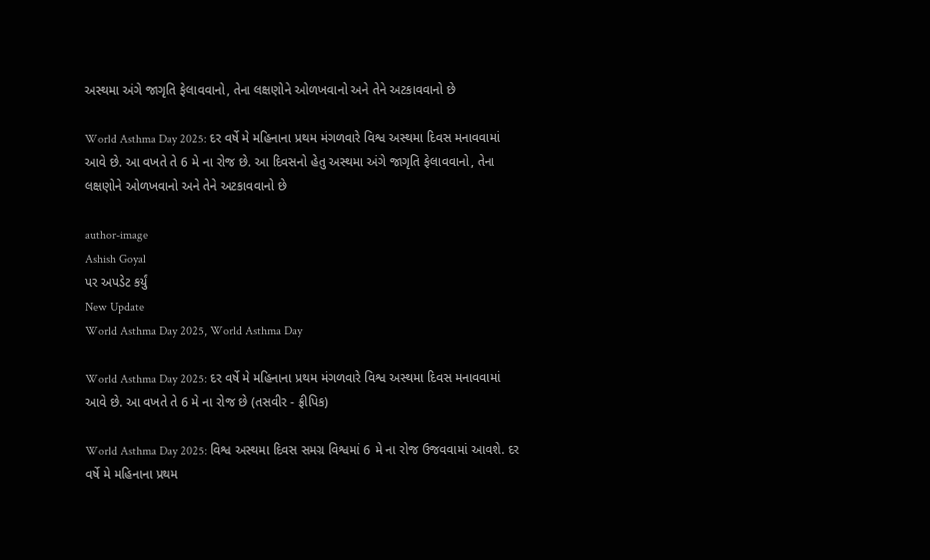અસ્થમા અંગે જાગૃતિ ફેલાવવાનો, તેના લક્ષણોને ઓળખવાનો અને તેને અટકાવવાનો છે

World Asthma Day 2025: દર વર્ષે મે મહિનાના પ્રથમ મંગળવારે વિશ્વ અસ્થમા દિવસ મનાવવામાં આવે છે. આ વખતે તે 6 મે ના રોજ છે. આ દિવસનો હેતુ અસ્થમા અંગે જાગૃતિ ફેલાવવાનો, તેના લક્ષણોને ઓળખવાનો અને તેને અટકાવવાનો છે

author-image
Ashish Goyal
પર અપડેટ કર્યું
New Update
World Asthma Day 2025, World Asthma Day

World Asthma Day 2025: દર વર્ષે મે મહિનાના પ્રથમ મંગળવારે વિશ્વ અસ્થમા દિવસ મનાવવામાં આવે છે. આ વખતે તે 6 મે ના રોજ છે (તસવીર - ફ્રીપિક)

World Asthma Day 2025: વિશ્વ અસ્થમા દિવસ સમગ્ર વિશ્વમાં 6 મે ના રોજ ઉજવવામાં આવશે. દર વર્ષે મે મહિનાના પ્રથમ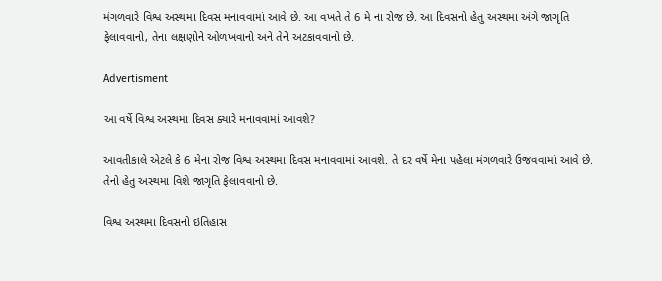મંગળવારે વિશ્વ અસ્થમા દિવસ મનાવવામાં આવે છે. આ વખતે તે 6 મે ના રોજ છે. આ દિવસનો હેતુ અસ્થમા અંગે જાગૃતિ ફેલાવવાનો, તેના લક્ષણોને ઓળખવાનો અને તેને અટકાવવાનો છે.

Advertisment

આ વર્ષે વિશ્વ અસ્થમા દિવસ ક્યારે મનાવવામાં આવશે?

આવતીકાલે એટલે કે 6 મેના રોજ વિશ્વ અસ્થમા દિવસ મનાવવામાં આવશે. તે દર વર્ષે મેના પહેલા મંગળવારે ઉજવવામાં આવે છે. તેનો હેતુ અસ્થમા વિશે જાગૃતિ ફેલાવવાનો છે.

વિશ્વ અસ્થમા દિવસનો ઇતિહાસ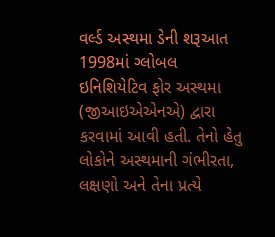વર્લ્ડ અસ્થમા ડેની શરૂઆત 1998માં ગ્લોબલ ઇનિશિયેટિવ ફોર અસ્થમા (જીઆઇએએનએ) દ્વારા કરવામાં આવી હતી. તેનો હેતુ લોકોને અસ્થમાની ગંભીરતા, લક્ષણો અને તેના પ્રત્યે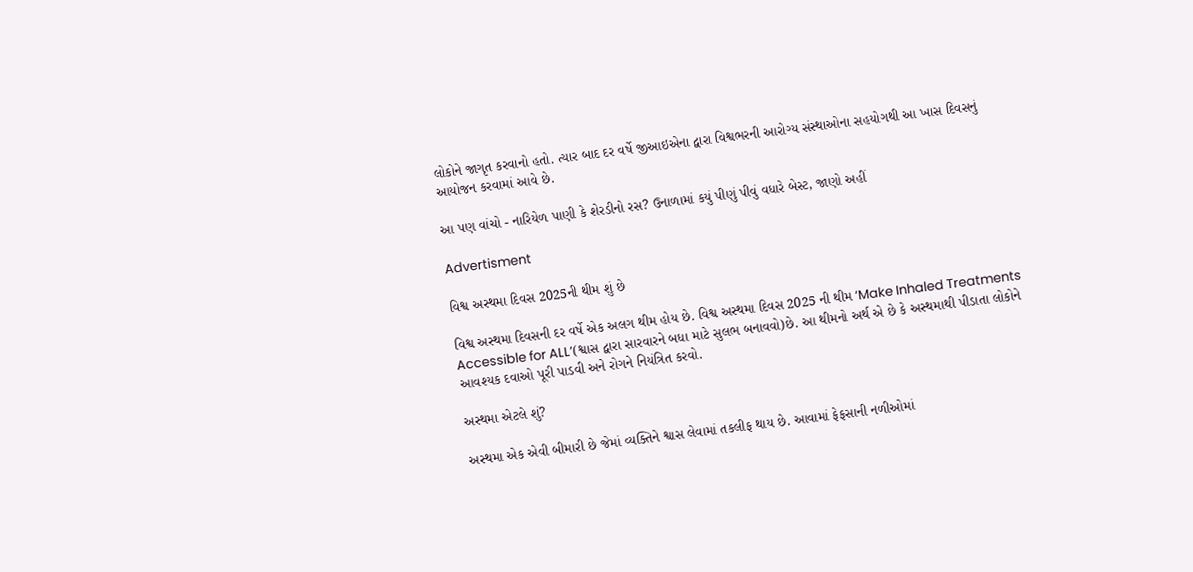લોકોને જાગૃત કરવાનો હતો. ત્યાર બાદ દર વર્ષે જીઆઇએના દ્વારા વિશ્વભરની આરોગ્ય સંસ્થાઓના સહયોગથી આ ખાસ દિવસનું આયોજન કરવામાં આવે છે.

આ પણ વાંચો - નારિયેળ પાણી કે શેરડીનો રસ? ઉનાળામાં કયું પીણું પીવું વધારે બેસ્ટ, જાણો અહીં

Advertisment

વિશ્વ અસ્થમા દિવસ 2025ની થીમ શું છે

વિશ્વ અસ્થમા દિવસની દર વર્ષે એક અલગ થીમ હોય છે. વિશ્વ અસ્થમા દિવસ 2025 ની થીમ ‘Make Inhaled Treatments Accessible for ALL’(શ્વાસ દ્વારા સારવારને બધા માટે સુલભ બનાવવો)છે. આ થીમનો અર્થ એ છે કે અસ્થમાથી પીડાતા લોકોને આવશ્યક દવાઓ પૂરી પાડવી અને રોગને નિયંત્રિત કરવો.

અસ્થમા એટલે શું?

અસ્થમા એક એવી બીમારી છે જેમાં વ્યક્તિને શ્વાસ લેવામાં તકલીફ થાય છે. આવામાં ફેફસાની નળીઓમાં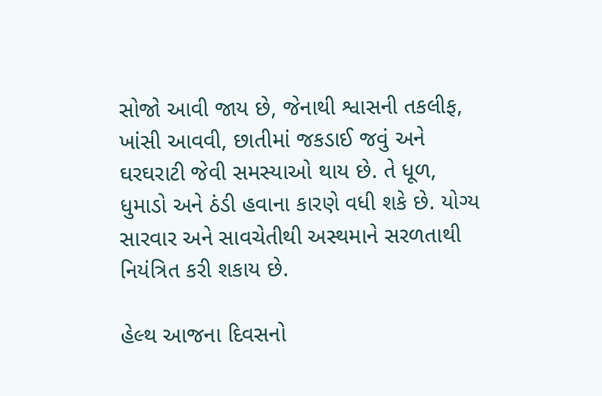સોજો આવી જાય છે, જેનાથી શ્વાસની તકલીફ, ખાંસી આવવી, છાતીમાં જકડાઈ જવું અને ઘરઘરાટી જેવી સમસ્યાઓ થાય છે. તે ધૂળ, ધુમાડો અને ઠંડી હવાના કારણે વધી શકે છે. યોગ્ય સારવાર અને સાવચેતીથી અસ્થમાને સરળતાથી નિયંત્રિત કરી શકાય છે.

હેલ્થ આજના દિવસનો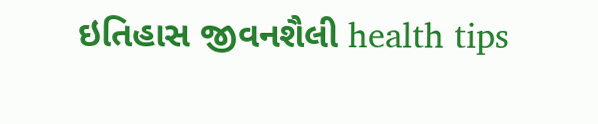ઇતિહાસ જીવનશૈલી health tips